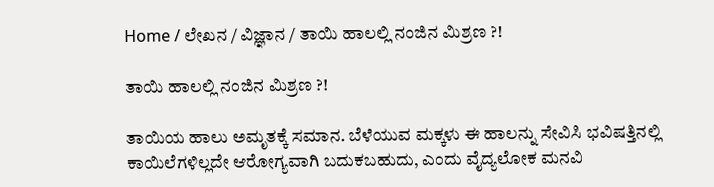Home / ಲೇಖನ / ವಿಜ್ಞಾನ / ತಾಯಿ ಹಾಲಲ್ಲಿ ನಂಜಿನ ಮಿಶ್ರಣ ?!

ತಾಯಿ ಹಾಲಲ್ಲಿ ನಂಜಿನ ಮಿಶ್ರಣ ?!

ತಾಯಿಯ ಹಾಲು ಅಮೃತಕ್ಕೆ ಸಮಾನ. ಬೆಳೆಯುವ ಮಕ್ಕಳು ಈ ಹಾಲನ್ನು ಸೇವಿಸಿ ಭವಿಷತ್ತಿನಲ್ಲಿ ಕಾಯಿಲೆಗಳಿಲ್ಲದೇ ಆರೋಗ್ಯವಾಗಿ ಬದುಕಬಹುದು, ಎಂದು ವೈದ್ಯಲೋಕ ಮನವಿ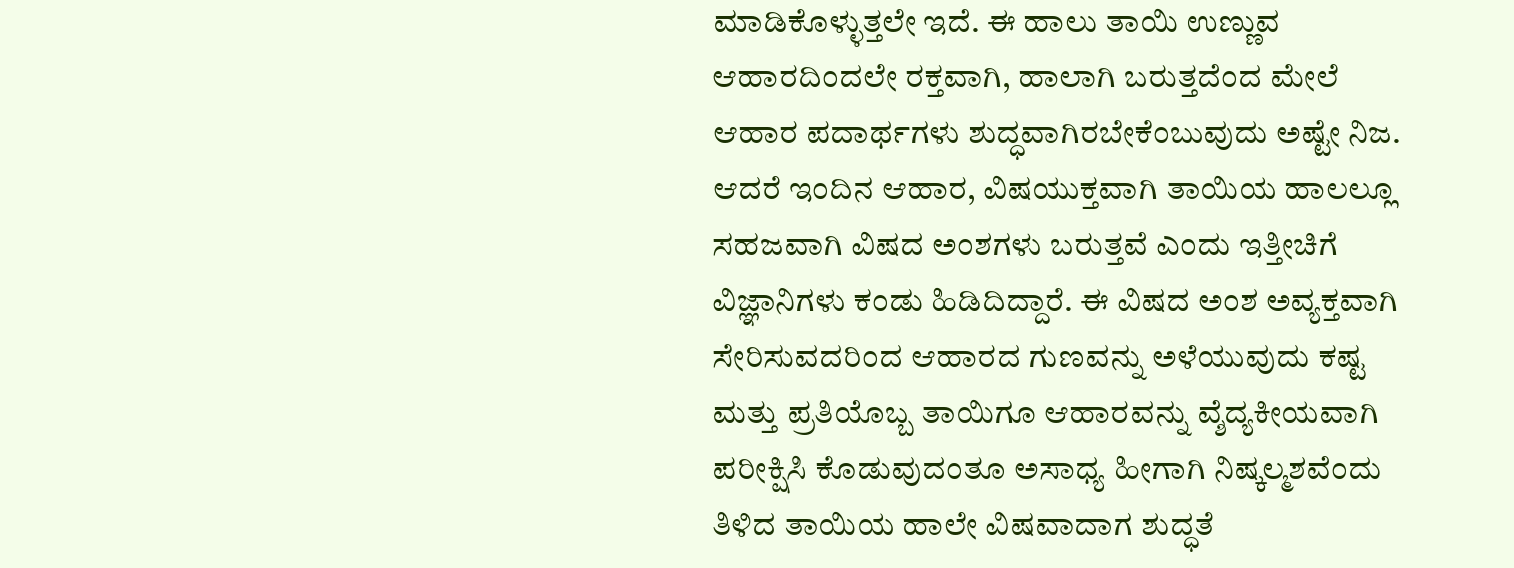ಮಾಡಿಕೊಳ್ಳುತ್ತಲೇ ಇದೆ. ಈ ಹಾಲು ತಾಯಿ ಉಣ್ಣುವ ಆಹಾರದಿಂದಲೇ ರಕ್ತವಾಗಿ, ಹಾಲಾಗಿ ಬರುತ್ತದೆಂದ ಮೇಲೆ ಆಹಾರ ಪದಾರ್ಥಗಳು ಶುದ್ಧವಾಗಿರಬೇಕೆಂಬುವುದು ಅಷ್ಟೇ ನಿಜ. ಆದರೆ ಇಂದಿನ ಆಹಾರ, ವಿಷಯುಕ್ತವಾಗಿ ತಾಯಿಯ ಹಾಲಲ್ಲೂ ಸಹಜವಾಗಿ ವಿಷದ ಅಂಶಗಳು ಬರುತ್ತವೆ ಎಂದು ಇತ್ತೀಚಿಗೆ ವಿಜ್ಞಾನಿಗಳು ಕಂಡು ಹಿಡಿದಿದ್ದಾರೆ. ಈ ವಿಷದ ಅಂಶ ಅವ್ಯಕ್ತವಾಗಿ ಸೇರಿಸುವದರಿಂದ ಆಹಾರದ ಗುಣವನ್ನು ಅಳೆಯುವುದು ಕಷ್ಟ ಮತ್ತು ಪ್ರತಿಯೊಬ್ಬ ತಾಯಿಗೂ ಆಹಾರವನ್ನು ವ್ಶೆದ್ಯಕೀಯವಾಗಿ ಪರೀಕ್ಷಿಸಿ ಕೊಡುವುದಂತೂ ಅಸಾಧ್ಯ ಹೀಗಾಗಿ ನಿಷ್ಕಲ್ಮಶವೆಂದು ತಿಳಿದ ತಾಯಿಯ ಹಾಲೇ ವಿಷವಾದಾಗ ಶುದ್ಧತೆ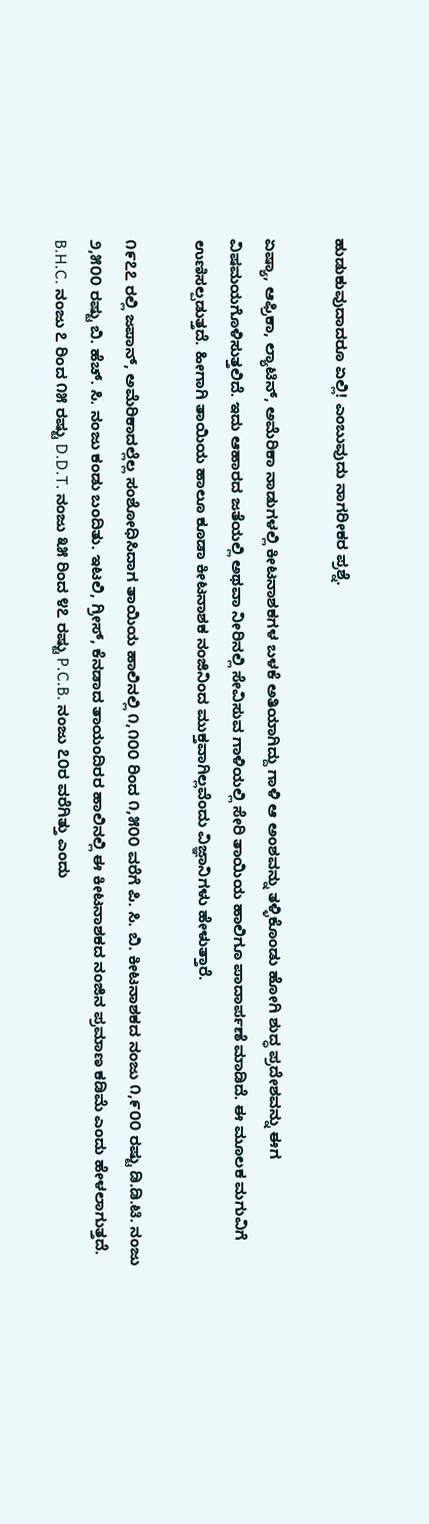ಹುಡುಕುವುದಾದರೂ ಏಲ್ಲಿ! ಎಂಬುವುದು ನಾಗರೀಕರ ಪ್ರಶ್ನೆ.

ಏಷ್ಯಾ, ಆಫ್ರಿಕಾ, ಲ್ಯಾಟಿನ್, ಅಮೆರಿಕಾ ನಾಡುಗಳಲ್ಲಿ ಕೀಟನಾಶಕಗಳ ಬಳಕೆ ಅತಿಯಾಗಿದ್ದು ಗಾಳಿ ಆ ಅಂಶವನ್ನು ತಳ್ಳಿಕೊಂಡು ಹೋಗಿ ಶುದ್ಧ ಪ್ರದೇಶವನ್ನು ಈಗ ವಿಷಮಯಗೊಳಿಸುತ್ತಲಿದೆ. ಇದು ಆಹಾರದ ಜತೆಯಲ್ಲಿ ಅಥವಾ ನೀರಿನಲ್ಲಿ ಸೇವಿಸುವ ಗಾಳಿಯಲ್ಲಿ ಸೇರಿ ತಾಯಿಯ ಹಾಲಿಗೂ ಪಾದಾರ್ಪಣೆ ಮಾಡಿದೆ. ಈ ಮೂಲಕ ಮಗುವಿಗೆ ಉಣಿಸಲ್ಪಡುತ್ತದೆ. ಹೀಗಾಗಿ ತಾಯಿಯ ಹಾಲೂ ಕೂಡಾ ಕೀಟನಾಶಕ ನಂಜಿನಿಂದ ಮುಕ್ತವಾಗಿಲ್ಲವೆಂದು ವಿಜ್ಞಾನಿಗಳು ಹೇಳುತ್ತಾರೆ.

೧೯೭೭ ರಲ್ಲಿ ಜಪಾನ್, ಅಮೆರಿಕಾದಲ್ಲೆಲ್ಲ ಸಂಶೋಧಿಸಿದಾಗ ತಾಯಿಯ ಹಾಲಿನಲ್ಲಿ ೧,೧೦೦ ರಿಂದ ೧,೫೦೦ ವರೆಗೆ ಪಿ. ಸಿ. ಬಿ. ಕೀಟನಾಶಕದ ನಂಜು ೧,೯೦೦ ರಷ್ಟು ಡಿ.ಡಿ.ಟಿ. ನಂಜು ೨,೫೦೦ ರಷ್ಟು ಬಿ. ಹೆಚ್. ಸಿ. ನಂಜು ಕಂಡು ಬಂದಿತು. ಇಟಲಿ, ಗ್ರೀಸ್, ಕೆನಡಾದ ತಾಯಂದಿರರ ಹಾಲಿನಲ್ಲಿ ಈ ಕೀಟನಾಶಕದ ನಂಜಿನ ಪ್ರಮಾಣ ಕಡಿಮೆ ಎಂದು ಹೇಳಲಾಗುತ್ತದೆ. B.H.C. ನಂಜು ೭ ರಿಂದ ೧೫ ರಷ್ಟು D.D.T. ನಂಜು ೩೫ ರಿಂದ ೪೭ ರಷ್ಟು P.C.B. ನಂಜು ೭೦ರ ವರೆಗಿತ್ತು ಎಂದು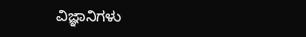ವಿಜ್ಞಾನಿಗಳು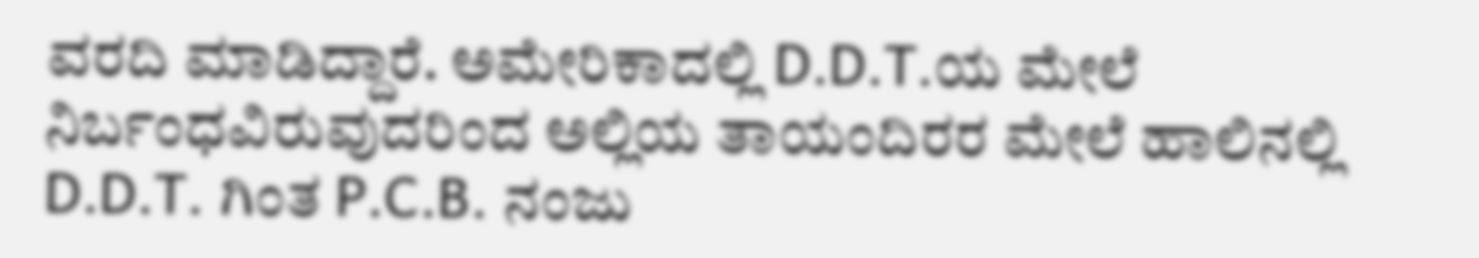ವರದಿ ಮಾಡಿದ್ದಾರೆ. ಅಮೇರಿಕಾದಲ್ಲಿ D.D.T.ಯ ಮೇಲೆ ನಿರ್ಬಂಧವಿರುವುದರಿಂದ ಅಲ್ಲಿಯ ತಾಯಂದಿರರ ಮೇಲೆ ಹಾಲಿನಲ್ಲಿ D.D.T. ಗಿಂತ P.C.B. ನಂಜು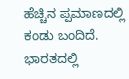ಹೆಚ್ಚಿನ ಪ್ಪಮಾಣದಲ್ಲಿ ಕಂಡು ಬಂದಿದೆ. ಭಾರತದಲ್ಲಿ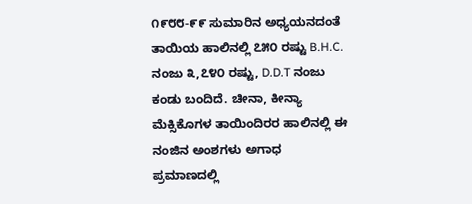೧೯೮೮-೯೯ ಸುಮಾರಿನ ಅಧ್ಯಯನದಂತೆ ತಾಯಿಯ ಹಾಲಿನಲ್ಲಿ ೭೫೦ ರಷ್ಟು B.H.C. ನಂಜು ೩,೭೪೦ ರಷ್ಟು, D.D.T ನಂಜು ಕಂಡು ಬಂದಿದೆ. ಚೀನಾ, ಕೀನ್ಯಾ ಮೆಕ್ಸಿಕೊಗಳ ತಾಯಿಂದಿರರ ಹಾಲಿನಲ್ಲಿ ಈ ನಂಜಿನ ಅಂಶಗಳು ಅಗಾಧ ಪ್ರಮಾಣದಲ್ಲಿ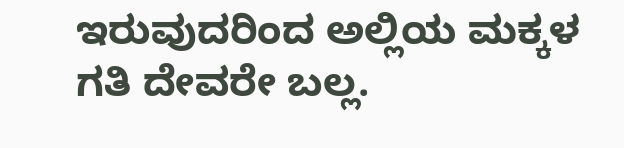ಇರುವುದರಿಂದ ಅಲ್ಲಿಯ ಮಕ್ಕಳ ಗತಿ ದೇವರೇ ಬಲ್ಲ.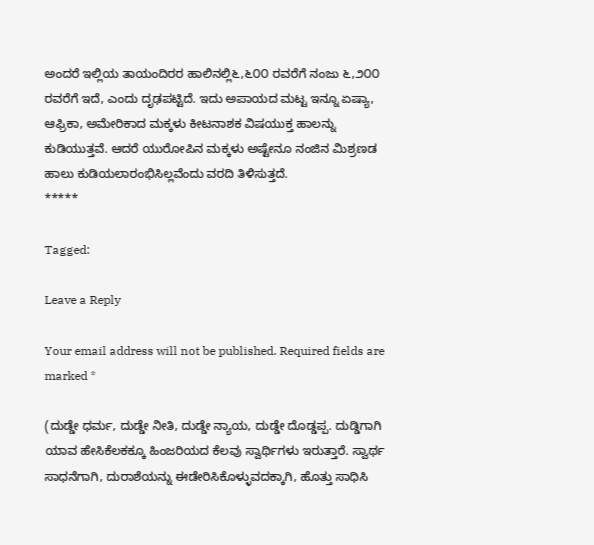ಅಂದರೆ ಇಲ್ಲಿಯ ತಾಯಂದಿರರ ಹಾಲಿನಲ್ಲಿ೬,೬೦೦ ರವರೆಗೆ ನಂಜು ೬,೨೦೦ ರವರೆಗೆ ಇದೆ, ಎಂದು ದೃಢಪಟ್ಟಿದೆ. ಇದು ಅಪಾಯದ ಮಟ್ಟ ಇನ್ನೂ ಏಷ್ಯಾ, ಆಫ್ರಿಕಾ, ಅಮೇರಿಕಾದ ಮಕ್ಕಳು ಕೀಟನಾಶಕ ವಿಷಯುಕ್ತ ಹಾಲನ್ನು ಕುಡಿಯುತ್ತವೆ. ಆದರೆ ಯುರೋಪಿನ ಮಕ್ಕಳು ಅಷ್ಟೇನೂ ನಂಜಿನ ಮಿಶ್ರಣಡ ಹಾಲು ಕುಡಿಯಲಾರಂಭಿಸಿಲ್ಲವೆಂದು ವರದಿ ತಿಳಿಸುತ್ತದೆ.
*****

Tagged:

Leave a Reply

Your email address will not be published. Required fields are marked *

(ದುಡ್ಡೇ ಧರ್ಮ, ದುಡ್ಡೇ ನೀತಿ, ದುಡ್ಡೇ ನ್ಯಾಯ, ದುಡ್ಡೇ ದೊಡ್ಡಪ್ಪ. ದುಡ್ಡಿಗಾಗಿ ಯಾವ ಹೇಸಿಕೆಲಕಕ್ಕೂ ಹಿಂಜರಿಯದ ಕೆಲವು ಸ್ವಾರ್ಥಿಗಳು ಇರುತ್ತಾರೆ. ಸ್ವಾರ್ಥ ಸಾಧನೆಗಾಗಿ, ದುರಾಶೆಯನ್ನು ಈಡೇರಿಸಿಕೊಳ್ಳುವದಕ್ಕಾಗಿ, ಹೊತ್ತು ಸಾಧಿಸಿ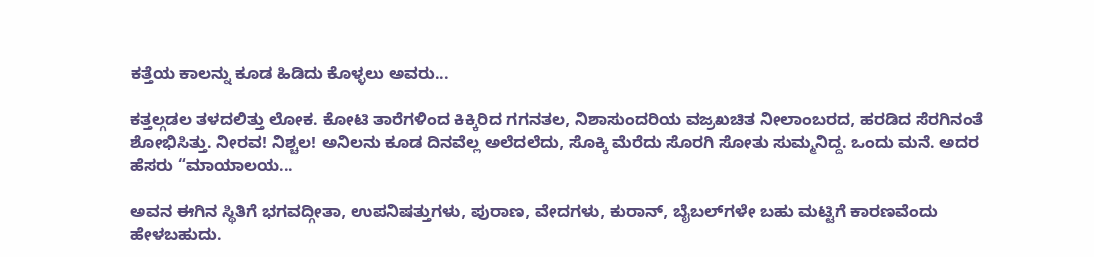ಕತ್ತೆಯ ಕಾಲನ್ನು ಕೂಡ ಹಿಡಿದು ಕೊಳ್ಳಲು ಅವರು...

ಕತ್ತಲ್ಗಡಲ ತಳದಲಿತ್ತು ಲೋಕ. ಕೋಟಿ ತಾರೆಗಳಿಂದ ಕಿಕ್ಕಿರಿದ ಗಗನತಲ, ನಿಶಾಸುಂದರಿಯ ವಜ್ರಖಚಿತ ನೀಲಾಂಬರದ, ಹರಡಿದ ಸೆರಗಿನಂತೆ ಶೋಭಿಸಿತ್ತು. ನೀರವ! ನಿಶ್ಚಲ! ಅನಿಲನು ಕೂಡ ದಿನವೆಲ್ಲ ಅಲೆದಲೆದು, ಸೊಕ್ಕಿ ಮೆರೆದು ಸೊರಗಿ ಸೋತು ಸುಮ್ಮನಿದ್ದ. ಒಂದು ಮನೆ. ಅದರ ಹೆಸರು “ಮಾಯಾಲಯ...

ಅವನ ಈಗಿನ ಸ್ಥಿತಿಗೆ ಭಗವದ್ಗೀತಾ, ಉಪನಿಷತ್ತುಗಳು, ಪುರಾಣ, ವೇದಗಳು, ಕುರಾನ್, ಬೈಬಲ್‌ಗಳೇ ಬಹು ಮಟ್ಟಿಗೆ ಕಾರಣವೆಂದು ಹೇಳಬಹುದು.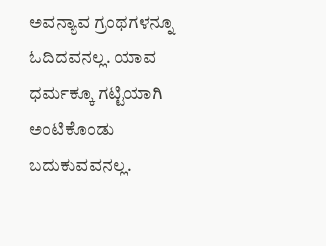ಅವನ್ಯಾವ ಗ್ರಂಥಗಳನ್ನೂ ಓದಿದವನಲ್ಲ. ಯಾವ ಧರ್ಮಕ್ಕೂ ಗಟ್ಟಿಯಾಗಿ ಅಂಟಿಕೊಂಡು ಬದುಕುವವನಲ್ಲ.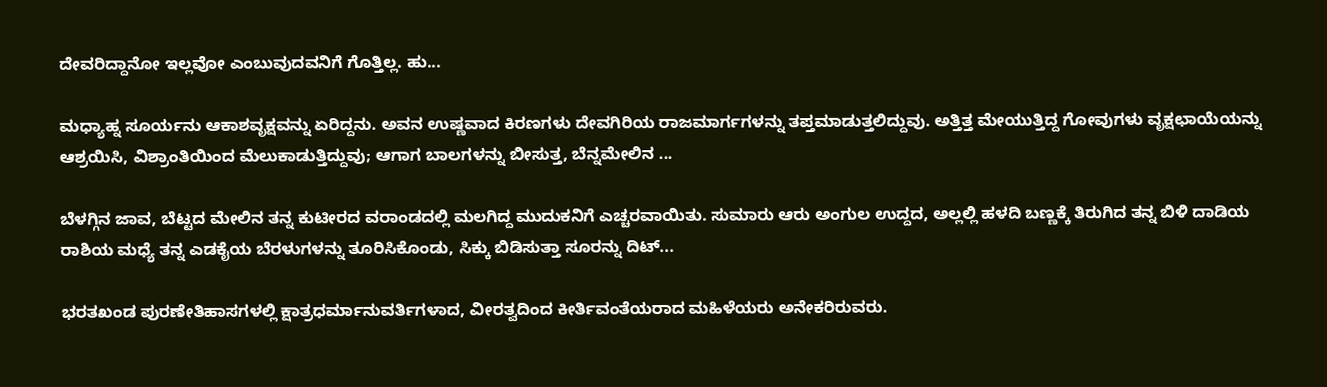ದೇವರಿದ್ದಾನೋ ಇಲ್ಲವೋ ಎಂಬುವುದವನಿಗೆ ಗೊತ್ತಿಲ್ಲ. ಹು...

ಮಧ್ಯಾಹ್ನ ಸೂರ್ಯನು ಆಕಾಶವೃಕ್ಷವನ್ನು ಏರಿದ್ದನು. ಅವನ ಉಷ್ಣವಾದ ಕಿರಣಗಳು ದೇವಗಿರಿಯ ರಾಜಮಾರ್ಗಗಳನ್ನು ತಪ್ತಮಾಡುತ್ತಲಿದ್ದುವು. ಅತ್ತಿತ್ತ ಮೇಯುತ್ತಿದ್ದ ಗೋವುಗಳು ವೃಕ್ಷಛಾಯೆಯನ್ನು ಆಶ್ರಯಿಸಿ, ವಿಶ್ರಾಂತಿಯಿಂದ ಮೆಲುಕಾಡುತ್ತಿದ್ದುವು; ಆಗಾಗ ಬಾಲಗಳನ್ನು ಬೀಸುತ್ತ, ಬೆನ್ನಮೇಲಿನ ...

ಬೆಳಗ್ಗಿನ ಜಾವ, ಬೆಟ್ಟದ ಮೇಲಿನ ತನ್ನ ಕುಟೀರದ ವರಾಂಡದಲ್ಲಿ ಮಲಗಿದ್ದ ಮುದುಕನಿಗೆ ಎಚ್ಚರವಾಯಿತು. ಸುಮಾರು ಆರು ಅಂಗುಲ ಉದ್ದದ, ಅಲ್ಲಲ್ಲಿ ಹಳದಿ ಬಣ್ಣಕ್ಕೆ ತಿರುಗಿದ ತನ್ನ ಬಿಳಿ ದಾಡಿಯ ರಾಶಿಯ ಮಧ್ಯೆ ತನ್ನ ಎಡಕೈಯ ಬೆರಳುಗಳನ್ನು ತೂರಿಸಿಕೊಂಡು, ಸಿಕ್ಕು ಬಿಡಿಸುತ್ತಾ ಸೂರನ್ನು ದಿಟ್...

ಭರತಖಂಡ ಪುರಣೇತಿಹಾಸಗಳಲ್ಲಿ ಕ್ಷಾತ್ರಧರ್ಮಾನುವರ್ತಿಗಳಾದ, ವೀರತ್ವದಿಂದ ಕೀರ್ತಿವಂತೆಯರಾದ ಮಹಿಳೆಯರು ಅನೇಕರಿರುವರು.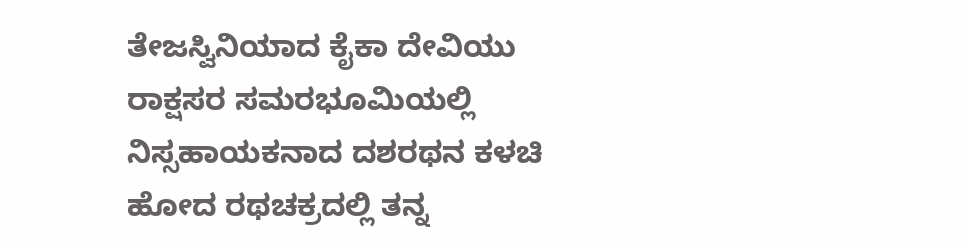ತೇಜಸ್ವಿನಿಯಾದ ಕೈಕಾ ದೇವಿಯು ರಾಕ್ಷಸರ ಸಮರಭೂಮಿಯಲ್ಲಿ ನಿಸ್ಸಹಾಯಕನಾದ ದಶರಥನ ಕಳಚಿ ಹೋದ ರಥಚಕ್ರದಲ್ಲಿ ತನ್ನ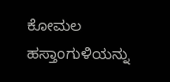ಕೋಮಲ ಹಸ್ತಾಂಗುಳಿಯನ್ನು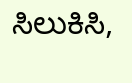ಸಿಲುಕಿಸಿ,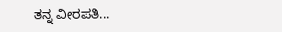ತನ್ನ ವೀರಪತಿ...